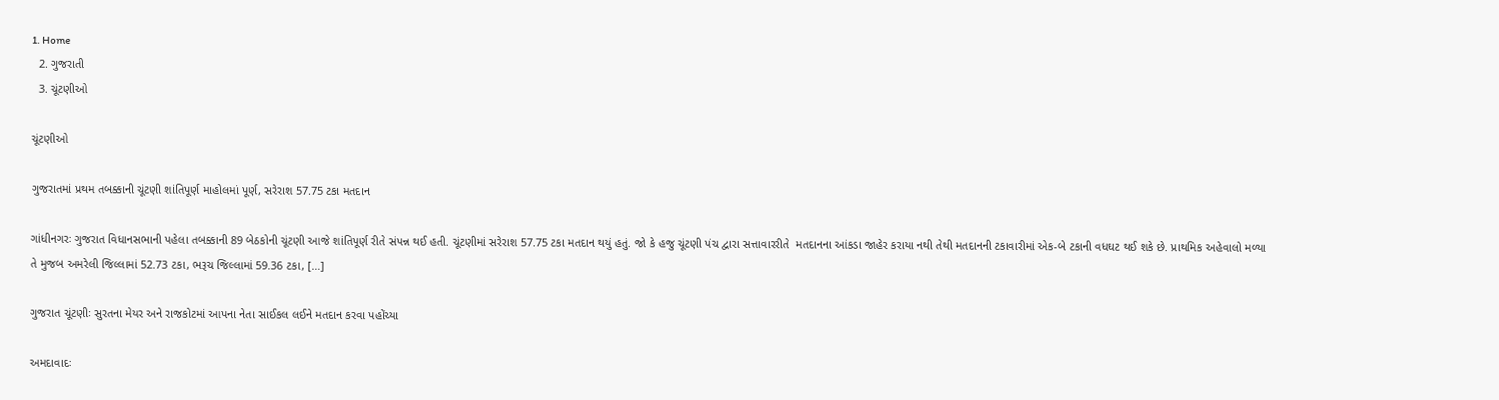1. Home
  2. ગુજરાતી
  3. ચૂંટણીઓ

ચૂંટણીઓ

ગુજરાતમાં પ્રથમ તબક્કાની ચૂંટણી શાંતિપૂર્ણ માહોલમાં પૂર્ણ, સરેરાશ 57.75 ટકા મતદાન

ગાંધીનગરઃ ગુજરાત વિધાનસભાની પહેલા તબક્કાની 89 બેઠકોની ચૂંટણી આજે શાંતિપૂર્ણ રીતે સંપન્ન થઈ હતી. ચૂંટણીમાં સરેરાશ 57.75 ટકા મતદાન થયું હતું. જો કે હજુ ચૂંટણી પંચ દ્વારા સત્તાવારરીતે  મતદાનના આંકડા જાહેર કરાયા નથી તેથી મતદાનની ટકાવારીમાં એક-બે ટકાની વધઘટ થઈ શકે છે. પ્રાથમિક અહેવાલો મળ્યા તે મુજબ અમરેલી જિલ્લામાં 52.73 ટકા, ભરૂચ જિલ્લામાં 59.36 ટકા, […]

ગુજરાત ચૂંટણીઃ સુરતના મેયર અને રાજકોટમાં આપના નેતા સાઈકલ લઈને મતદાન કરવા પહોંચ્યા

અમદાવાદઃ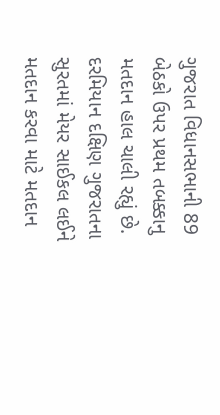ગુજરાત વિધાનસભાની 89 બેઠકો ઉપર પ્રથમ તબક્કાનુ મતદાન હાલ ચાલી રહ્યું છે. દરમિયાન દક્ષિણ ગુજરાતના સુરતમાં મેયર સાઈકલ લઈને મતદાન કરવા માટે મતદાન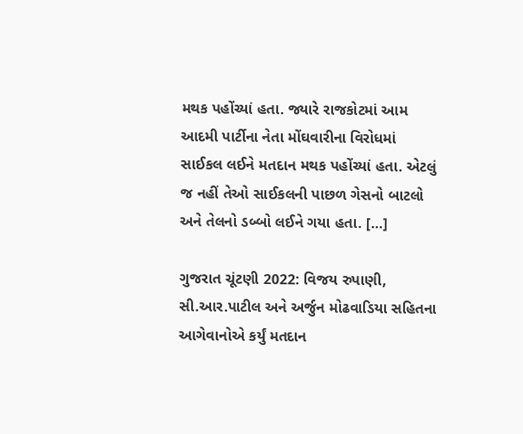મથક પહોંચ્યાં હતા. જ્યારે રાજકોટમાં આમ આદમી પાર્ટીના નેતા મોંઘવારીના વિરોધમાં સાઈકલ લઈને મતદાન મથક પહોંચ્યાં હતા. એટલું જ નહીં તેઓ સાઈકલની પાછળ ગેસનો બાટલો અને તેલનો ડબ્બો લઈને ગયા હતા. […]

ગુજરાત ચૂંટણી 2022: વિજય રુપાણી, સી.આર.પાટીલ અને અર્જુન મોઢવાડિયા સહિતના આગેવાનોએ કર્યું મતદાન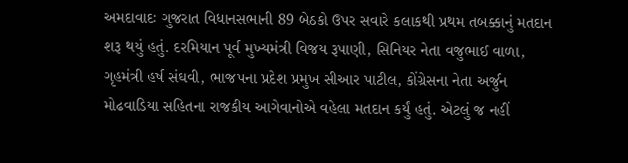અમદાવાદઃ ગુજરાત વિધાનસભાની 89 બેઠકો ઉપર સવારે કલાકથી પ્રથમ તબક્કાનું મતદાન શરૂ થયું હતું. દરમિયાન પૂર્વ મુખ્યમંત્રી વિજય રૂપાણી, સિનિયર નેતા વજુભાઈ વાળા, ગૃહમંત્રી હર્ષ સંઘવી, ભાજપના પ્રદેશ પ્રમુખ સીઆર પાટીલ, કોંગ્રેસના નેતા અર્જુન મોઢવાડિયા સહિતના રાજકીય આગેવાનોએ વહેલા મતદાન કર્યું હતું. એટલું જ નહીં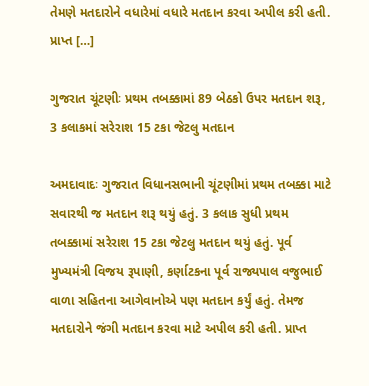તેમણે મતદારોને વધારેમાં વધારે મતદાન કરવા અપીલ કરી હતી. પ્રાપ્ત […]

ગુજરાત ચૂંટણીઃ પ્રથમ તબક્કામાં 89 બેઠકો ઉપર મતદાન શરૂ, 3 કલાકમાં સરેરાશ 15 ટકા જેટલુ મતદાન

અમદાવાદઃ ગુજરાત વિધાનસભાની ચૂંટણીમાં પ્રથમ તબક્કા માટે સવારથી જ મતદાન શરૂ થયું હતું. 3 કલાક સુધી પ્રથમ તબક્કામાં સરેરાશ 15 ટકા જેટલુ મતદાન થયું હતું. પૂર્વ મુખ્યમંત્રી વિજય રૂપાણી, કર્ણાટકના પૂર્વ રાજ્યપાલ વજુભાઈ વાળા સહિતના આગેવાનોએ પણ મતદાન કર્યું હતું. તેમજ મતદારોને જંગી મતદાન કરવા માટે અપીલ કરી હતી. પ્રાપ્ત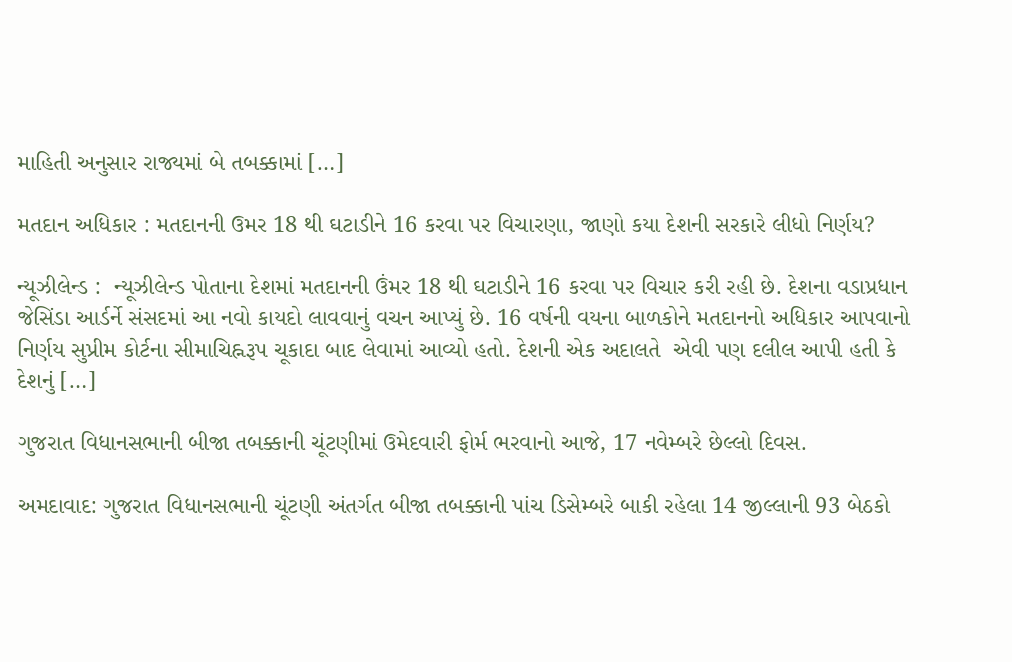માહિતી અનુસાર રાજ્યમાં બે તબક્કામાં […]

મતદાન અધિકાર : મતદાનની ઉમર 18 થી ઘટાડીને 16 કરવા પર વિચારણા, જાણો કયા દેશની સરકારે લીધો નિર્ણય?

ન્યૂઝીલેન્ડ :  ન્યૂઝીલેન્ડ પોતાના દેશમાં મતદાનની ઉંમર 18 થી ઘટાડીને 16 કરવા પર વિચાર કરી રહી છે. દેશના વડાપ્રધાન જેસિંડા આર્ડર્ને સંસદમાં આ નવો કાયદો લાવવાનું વચન આપ્યું છે. 16 વર્ષની વયના બાળકોને મતદાનનો અધિકાર આપવાનો નિર્ણય સુપ્રીમ કોર્ટના સીમાચિહ્નરૂપ ચૂકાદા બાદ લેવામાં આવ્યો હતો. દેશની એક અદાલતે  એવી પણ દલીલ આપી હતી કે દેશનું […]

ગુજરાત વિધાનસભાની બીજા તબક્કાની ચૂંટણીમાં ઉમેદવારી ફોર્મ ભરવાનો આજે, 17 નવેમ્બરે છેલ્લો દિવસ.

અમદાવાદ: ગુજરાત વિધાનસભાની ચૂંટણી અંતર્ગત બીજા તબક્કાની પાંચ ડિસેમ્બરે બાકી રહેલા 14 જીલ્લાની 93 બેઠકો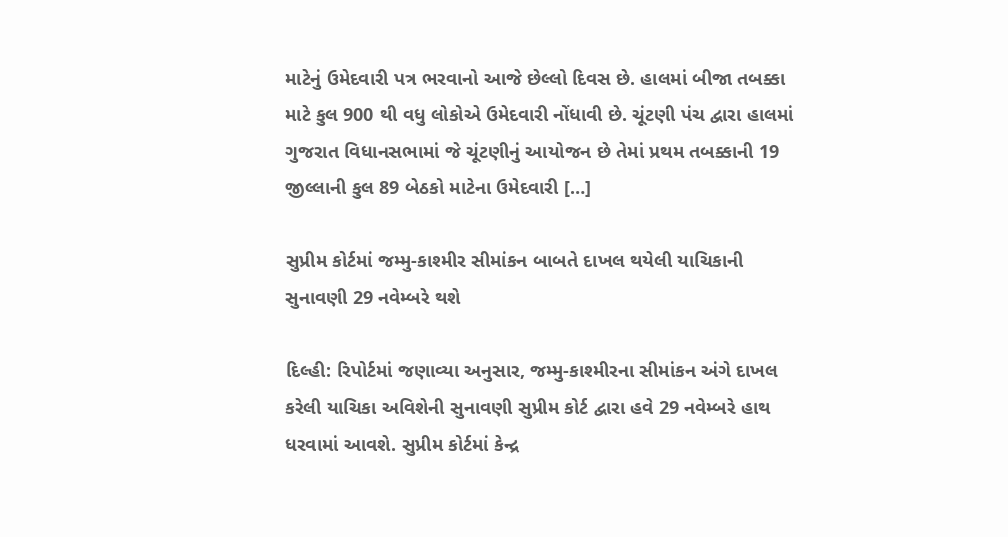માટેનું ઉમેદવારી પત્ર ભરવાનો આજે છેલ્લો દિવસ છે. હાલમાં બીજા તબક્કા માટે કુલ 900 થી વધુ લોકોએ ઉમેદવારી નોંધાવી છે. ચૂંટણી પંચ દ્વારા હાલમાં ગુજરાત વિધાનસભામાં જે ચૂંટણીનું આયોજન છે તેમાં પ્રથમ તબક્કાની 19 જીલ્લાની કુલ 89 બેઠકો માટેના ઉમેદવારી […]

સુપ્રીમ કોર્ટમાં જમ્મુ-કાશ્મીર સીમાંકન બાબતે દાખલ થયેલી યાચિકાની સુનાવણી 29 નવેમ્બરે થશે

દિલ્હી: રિપોર્ટમાં જણાવ્યા અનુસાર, જમ્મુ-કાશ્મીરના સીમાંકન અંગે દાખલ કરેલી યાચિકા અવિશેની સુનાવણી સુપ્રીમ કોર્ટ દ્વારા હવે 29 નવેમ્બરે હાથ ધરવામાં આવશે. સુપ્રીમ કોર્ટમાં કેન્દ્ર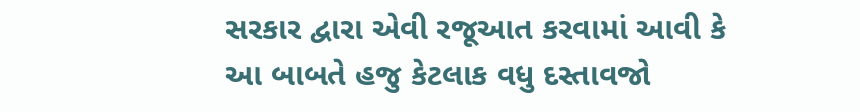સરકાર દ્વારા એવી રજૂઆત કરવામાં આવી કે આ બાબતે હજુ કેટલાક વધુ દસ્તાવજો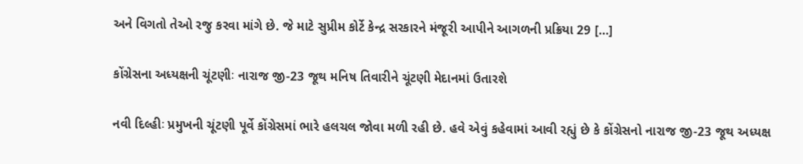અને વિગતો તેઓ રજુ કરવા માંગે છે. જે માટે સુપ્રીમ કોર્ટે કેન્દ્ર સરકારને મંજૂરી આપીને આગળની પ્રક્રિયા 29 […]

કોંગ્રેસના અધ્યક્ષની ચૂંટણીઃ નારાજ જી-23 જૂથ મનિષ તિવારીને ચૂંટણી મેદાનમાં ઉતારશે

નવી દિલ્હીઃ પ્રમુખની ચૂંટણી પૂર્વે કોંગ્રેસમાં ભારે હલચલ જોવા મળી રહી છે. હવે એવું કહેવામાં આવી રહ્યું છે કે કોંગ્રેસનો નારાજ જી-23 જૂથ અધ્યક્ષ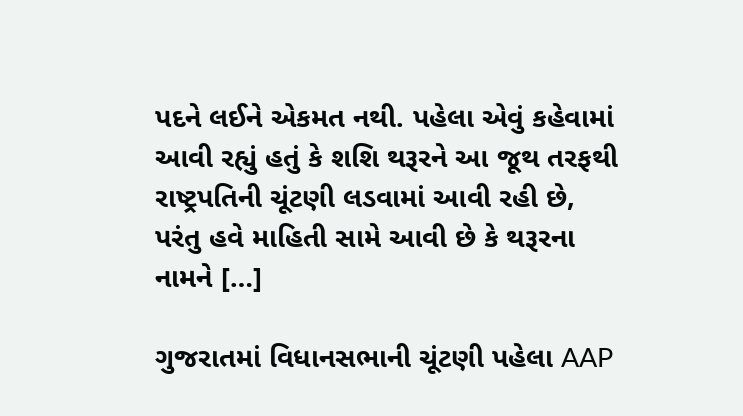પદને લઈને એકમત નથી. પહેલા એવું કહેવામાં આવી રહ્યું હતું કે શશિ થરૂરને આ જૂથ તરફથી રાષ્ટ્રપતિની ચૂંટણી લડવામાં આવી રહી છે, પરંતુ હવે માહિતી સામે આવી છે કે થરૂરના નામને […]

ગુજરાતમાં વિધાનસભાની ચૂંટણી પહેલા AAP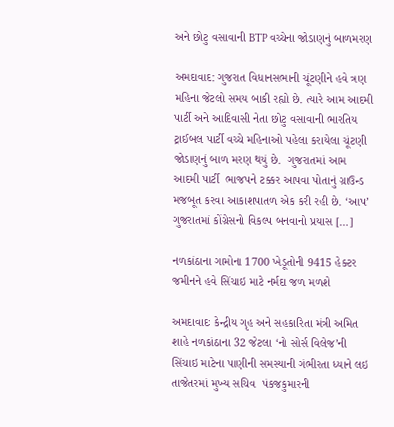અને છોટુ વસાવાની BTP વચ્ચેના જોડાણનું બાળમરણ

અમદાવાદ: ગુજરાત વિધાનસભાની ચૂંટણીને હવે ત્રણ મહિના જેટલો સમય બાકી રહ્યો છે. ત્યારે આમ આદમી પાર્ટી અને આદિવાસી નેતા છોટુ વસાવાની ભારતિય ટ્રાઈબલ પાર્ટી વચ્ચે મહિનાઓ પહેલા કરાયેલા ચૂંટણી જોડાણનું બાળ મરણ થયું છે.  ગુજરાતમાં આમ આદમી પાર્ટી  ભાજપને ટક્કર આપવા પોતાનું ગ્રાઉન્ડ મજબૂત કરવા આકાશપાતળ એક કરી રહી છે. ‘આપ’ ગુજરાતમાં કોંગ્રેસનો વિકલ્પ બનવાનો પ્રયાસ […]

નળકાંઠાના ગામોના 1700 ખેડૂતોની 9415 હેક્ટર જમીનને હવે સિંચાઇ માટે નર્મદા જળ મળશે

અમદાવાદઃ કેન્દ્રીય ગૃહ અને સહકારિતા મંત્રી અમિત શાહે નળકાંઠાના 32 જેટલા ‘નો સોર્સ વિલેજ’ની સિંચાઇ માટેના પાણીની સમસ્યાની ગંભીરતા ધ્યાને લઇ તાજેતરમાં મુખ્ય સચિવ  પંકજકુમારની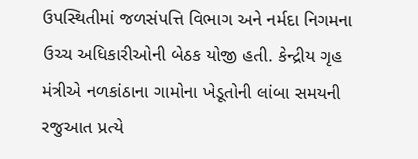ઉપસ્થિતીમાં જળસંપત્તિ વિભાગ અને નર્મદા નિગમના ઉચ્ચ અધિકારીઓની બેઠક યોજી હતી. કેન્દ્રીય ગૃહ મંત્રીએ નળકાંઠાના ગામોના ખેડૂતોની લાંબા સમયની રજુઆત પ્રત્યે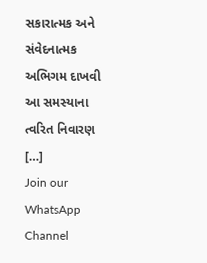સકારાત્મક અને સંવેદનાત્મક અભિગમ દાખવી આ સમસ્યાના ત્વરિત નિવારણ […]
Join our WhatsApp Channel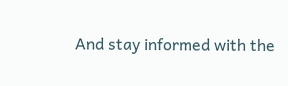And stay informed with the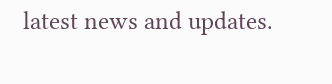latest news and updates.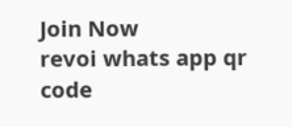Join Now
revoi whats app qr code